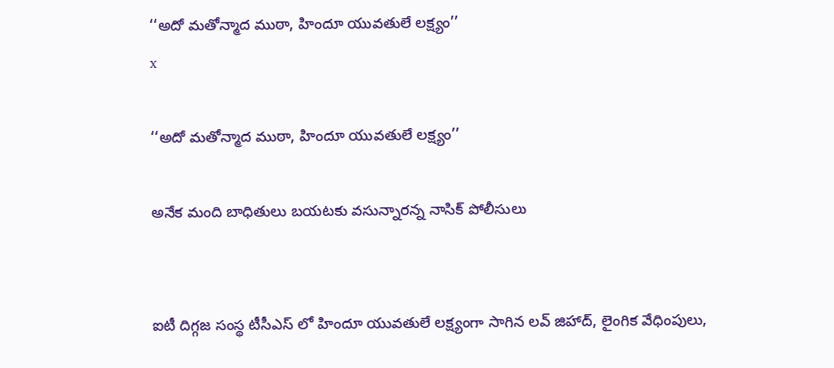‘‘అదో మతోన్మాద ముఠా, హిందూ యువతులే లక్ష్యం’’
x

‘‘అదో మతోన్మాద ముఠా, హిందూ యువతులే లక్ష్యం’’

అనేక మంది బాధితులు బయటకు వసున్నారన్న నాసిక్ పోలీసులు


ఐటీ దిగ్గజ సంస్థ టీసీఎస్ లో హిందూ యువతులే లక్ష్యంగా సాగిన లవ్ జిహాద్, లైంగిక వేధింపులు,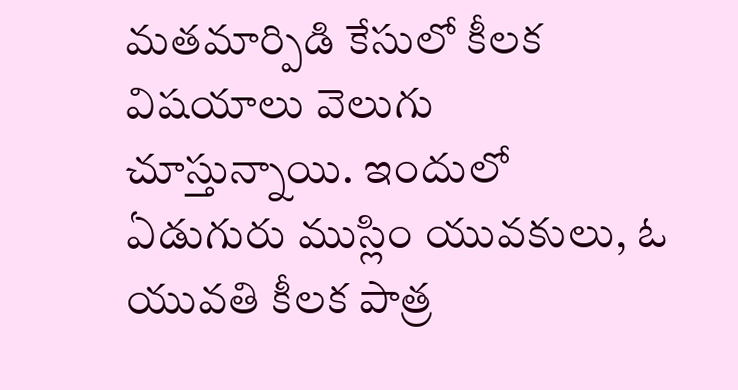మతమార్పిడి కేసులో కీలక విషయాలు వెలుగు చూస్తున్నాయి. ఇందులో ఏడుగురు ముస్లిం యువకులు, ఓ యువతి కీలక పాత్ర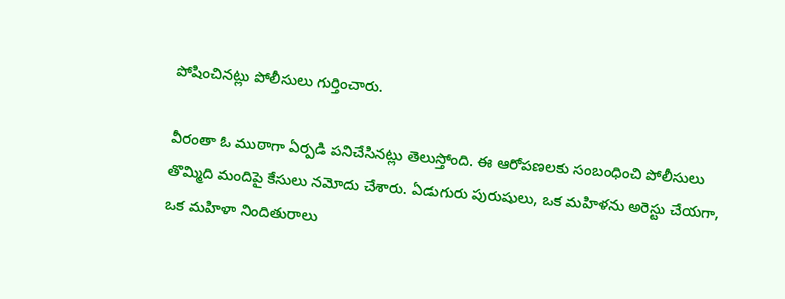పోషించినట్లు పోలీసులు గుర్తించారు.

వీరంతా ఓ ముఠాగా ఏర్పడి పనిచేసినట్లు తెలుస్తోంది. ఈ ఆరోపణలకు సంబంధించి పోలీసులు తొమ్మిది మందిపై కేసులు నమోదు చేశారు. ఏడుగురు పురుషులు, ఒక మహిళను అరెస్టు చేయగా, ఒక మహిళా నిందితురాలు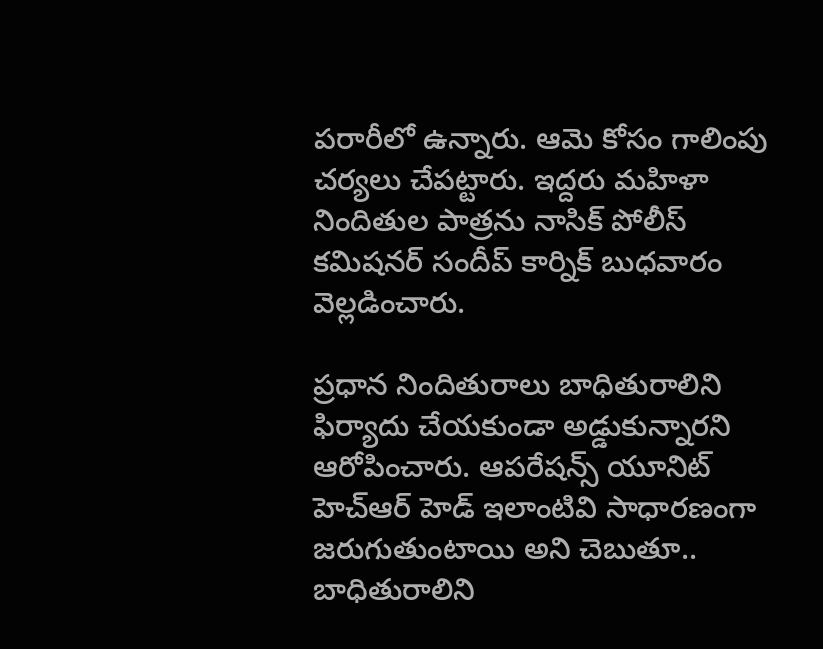పరారీలో ఉన్నారు. ఆమె కోసం గాలింపు చర్యలు చేపట్టారు. ఇద్దరు మహిళా నిందితుల పాత్రను నాసిక్ పోలీస్ కమిషనర్ సందీప్ కార్నిక్ బుధవారం వెల్లడించారు.

ప్రధాన నిందితురాలు బాధితురాలిని ఫిర్యాదు చేయకుండా అడ్డుకున్నారని ఆరోపించారు. ఆపరేషన్స్ యూనిట్ హెచ్ఆర్ హెడ్ ఇలాంటివి సాధారణంగా జరుగుతుంటాయి అని చెబుతూ.. బాధితురాలిని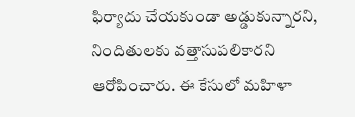ఫిర్యాదు చేయకుండా అడ్డుకున్నారని, నిందితులకు వత్తాసుపలికారని ఆరోపించారు. ఈ కేసులో మహిళా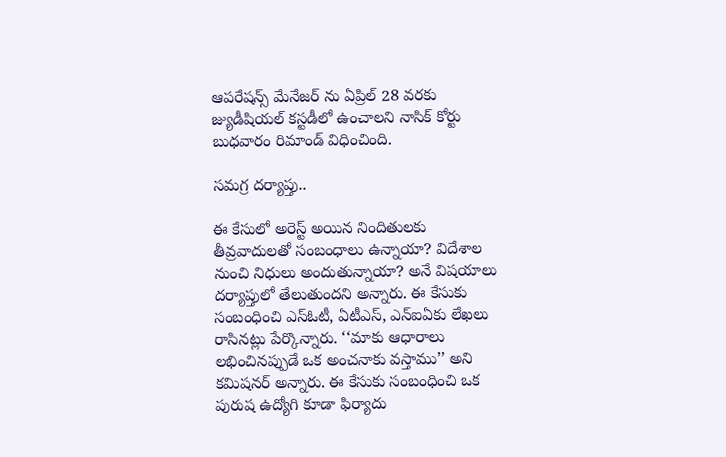ఆపరేషన్స్ మేనేజర్ ను ఏప్రిల్ 28 వరకు జ్యుడీషియల్ కస్టడీలో ఉంచాలని నాసిక్ కోర్టు బుధవారం రిమాండ్ విధించింది.

సమగ్ర దర్యాప్తు..

ఈ కేసులో అరెస్ట్ అయిన నిందితులకు తీవ్రవాదులతో సంబంధాలు ఉన్నాయా? విదేశాల నుంచి నిధులు అందుతున్నాయా? అనే విషయాలు దర్యాప్తులో తేలుతుందని అన్నారు. ఈ కేసుకు సంబంధించి ఎస్ఓటీ, ఏటీఎస్, ఎన్ఐఏకు లేఖలు రాసినట్లు పేర్కొన్నారు. ‘‘మాకు ఆధారాలు లభించినప్పుడే ఒక అంచనాకు వస్తాము’’ అని కమిషనర్ అన్నారు. ఈ కేసుకు సంబంధించి ఒక పురుష ఉద్యోగి కూడా ఫిర్యాదు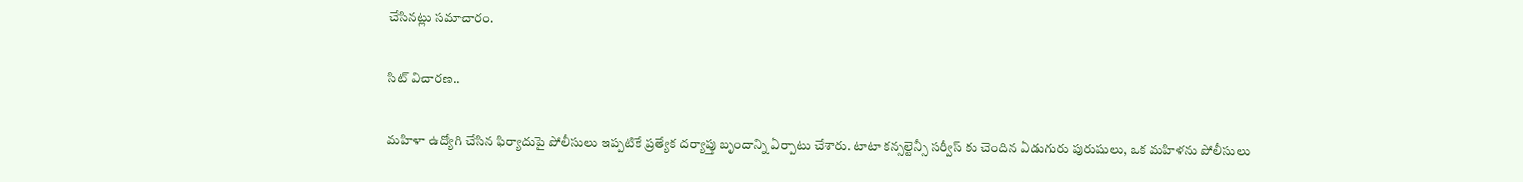చేసినట్లు సమాచారం.

సిట్ విచారణ..

మహిళా ఉద్యోగి చేసిన ఫిర్యాదుపై పోలీసులు ఇప్పటికే ప్రత్యేక దర్యాప్తు బృందాన్ని ఏర్పాటు చేశారు. టాటా కన్సల్టెన్సీ సర్వీస్ కు చెందిన ఏడుగురు పురుషులు, ఒక మహిళను పోలీసులు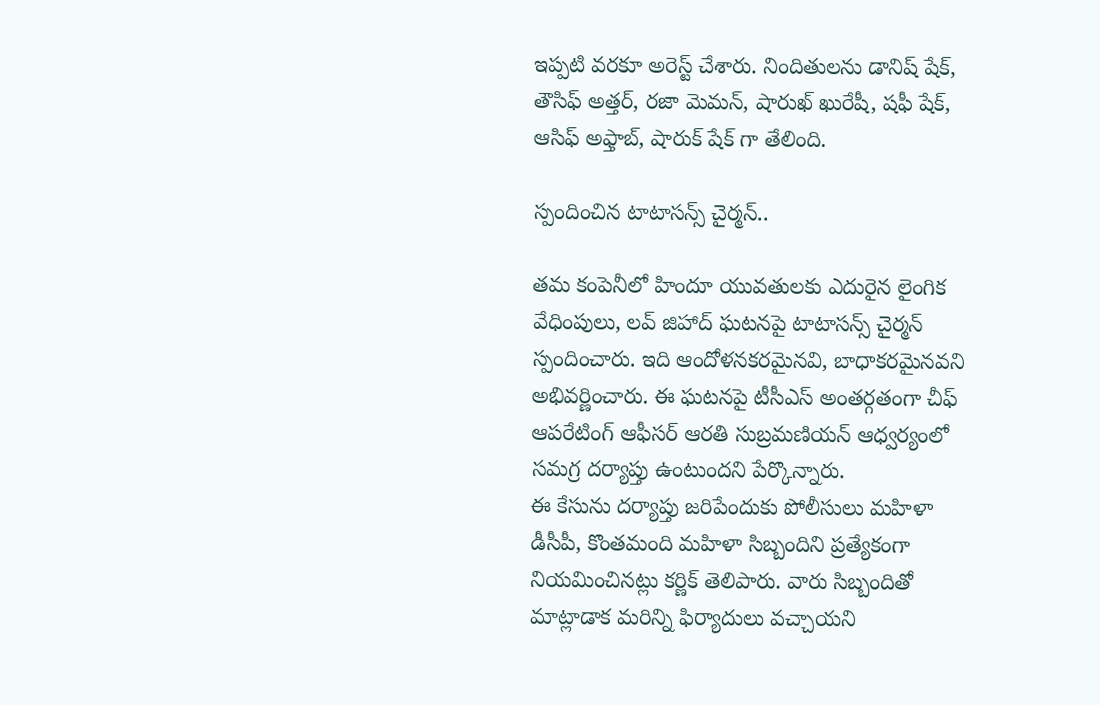ఇప్పటి వరకూ అరెస్ట్ చేశారు. నిందితులను డానిష్ షేక్, తౌసిఫ్ అత్తర్, రజా మెమన్, షారుఖ్ ఖురేషీ, షఫీ షేక్, ఆసిఫ్ అఫ్తాబ్, షారుక్ షేక్ గా తేలింది.

స్పందించిన టాటాసన్స్ చైర్మన్..

తమ కంపెనీలో హిందూ యువతులకు ఎదురైన లైంగిక వేధింపులు, లవ్ జిహాద్ ఘటనపై టాటాసన్స్ చైర్మన్ స్పందించారు. ఇది ఆందోళనకరమైనవి, బాధాకరమైనవని అభివర్ణించారు. ఈ ఘటనపై టీసీఎస్ అంతర్గతంగా చీఫ్ ఆపరేటింగ్ ఆఫీసర్ ఆరతి సుబ్రమణియన్ ఆధ్వర్యంలో సమగ్ర దర్యాప్తు ఉంటుందని పేర్కొన్నారు.
ఈ కేసును దర్యాప్తు జరిపేందుకు పోలీసులు మహిళా డీసీపీ, కొంతమంది మహిళా సిబ్బందిని ప్రత్యేకంగా నియమించినట్లు కర్ణిక్ తెలిపారు. వారు సిబ్బందితో మాట్లాడాక మరిన్ని ఫిర్యాదులు వచ్చాయని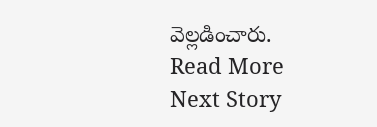వెల్లడించారు.
Read More
Next Story